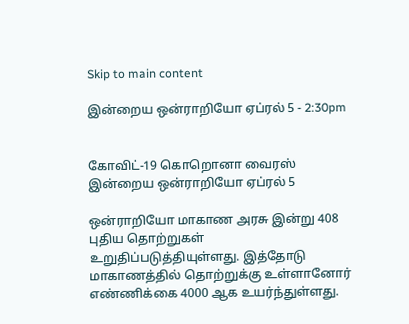Skip to main content

இன்றைய ஒன்ராறியோ ஏப்ரல் 5 - 2:30pm


கோவிட்-19 கொறொனா வைரஸ்
இன்றைய ஒன்ராறியோ ஏப்ரல் 5

ஒன்ராறியோ மாகாண அரசு இன்று 408 புதிய தொற்றுகள் உறுதிப்படுத்தியுள்ளது. இத்தோடு மாகாணத்தில் தொற்றுக்கு உள்ளானோர் எண்ணிக்கை 4000 ஆக உயர்ந்துள்ளது.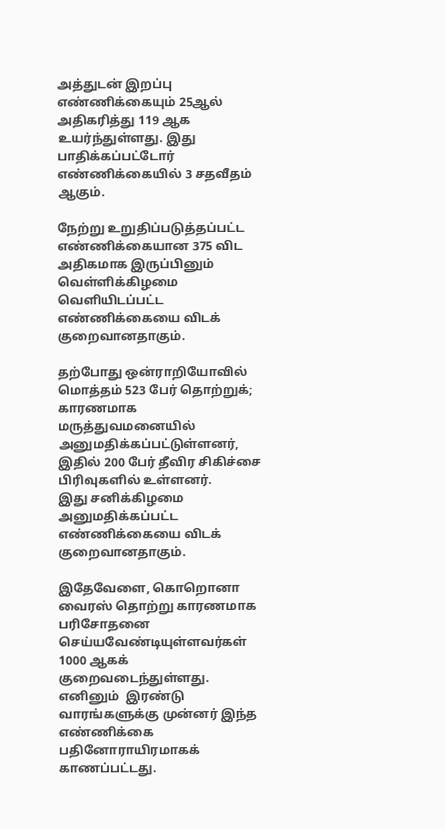அத்துடன் இறப்பு எண்ணிக்கையும் 25ஆல் அதிகரித்து 119 ஆக உயர்ந்துள்ளது. இது பாதிக்கப்பட்டோர் எண்ணிக்கையில் 3 சதவீதம் ஆகும்.

நேற்று உறுதிப்படுத்தப்பட்ட எண்ணிக்கையான 375 விட அதிகமாக இருப்பினும் வெள்ளிக்கிழமை வெளியிடப்பட்ட எண்ணிக்கையை விடக் குறைவானதாகும்.

தற்போது ஒன்ராறியோவில் மொத்தம் 523 பேர் தொற்றுக்; காரணமாக மருத்துவமனையில் அனுமதிக்கப்பட்டுள்ளனர், இதில் 200 பேர் தீவிர சிகிச்சை பிரிவுகளில் உள்ளனர்.
இது சனிக்கிழமை அனுமதிக்கப்பட்ட எண்ணிக்கையை விடக் குறைவானதாகும்.

இதேவேளை, கொறொனா வைரஸ் தொற்று காரணமாக பரிசோதனை செய்யவேண்டியுள்ளவர்கள் 1000 ஆகக் குறைவடைந்துள்ளது. எனினும்  இரண்டு வாரங்களுக்கு முன்னர் இந்த எண்ணிக்கை பதினோராயிரமாகக் காணப்பட்டது.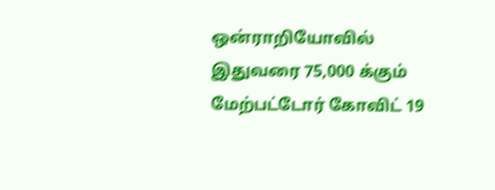ஒன்ராறியோவில் இதுவரை 75,000 க்கும் மேற்பட்டோர் கோவிட் 19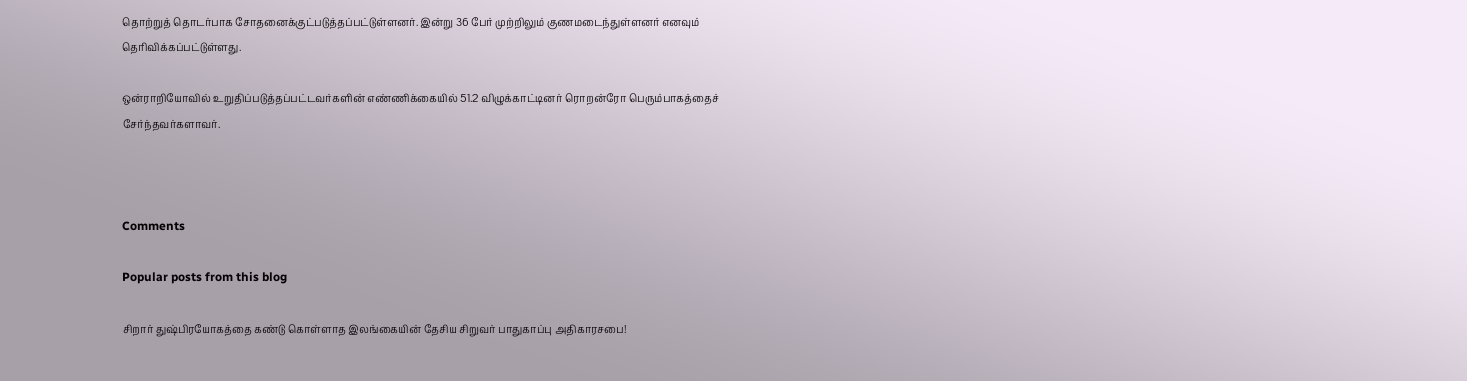தொற்றுத் தொடர்பாக சோதனைக்குட்படுத்தப்பட்டுள்ளனர். இன்று 36 பேர் முற்றிலும் குணமடைந்துள்ளனர் எனவும் தெரிவிக்கப்பட்டுள்ளது.

ஒன்ராறியோவில் உறுதிப்படுத்தப்பட்டவர்களின் எண்ணிக்கையில் 51.2 விழுக்காட்டினர் ரொறன்ரோ பெரும்பாகத்தைச் சேர்ந்தவர்களாவர்.



Comments

Popular posts from this blog

சிறார் துஷ்பிரயோகத்தை கண்டு கொள்ளாத இலங்கையின் தேசிய சிறுவர் பாதுகாப்பு அதிகாரசபை!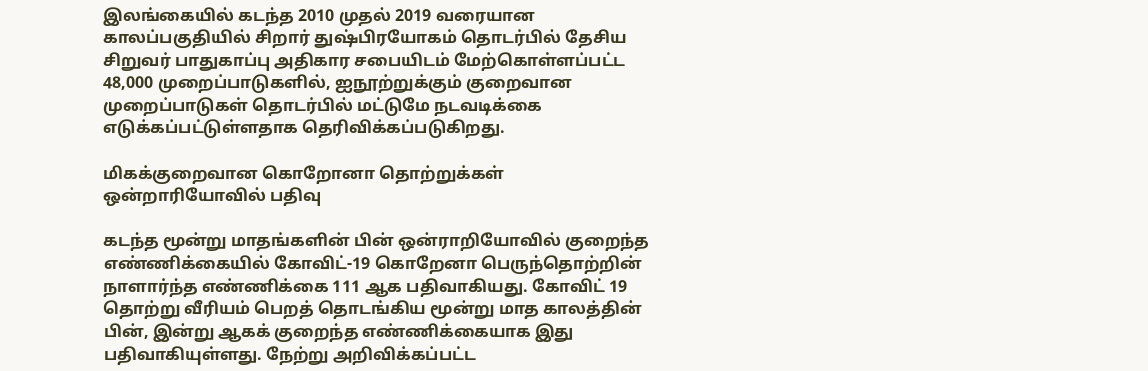இலங்கையில் கடந்த 2010 முதல் 2019 வரையான காலப்பகுதியில் சிறார் துஷ்பிரயோகம் தொடர்பில் தேசிய சிறுவர் பாதுகாப்பு அதிகார சபையிடம் மேற்கொள்ளப்பட்ட 48,000 முறைப்பாடுகளில், ஐநூற்றுக்கும் குறைவான முறைப்பாடுகள் தொடர்பில் மட்டுமே நடவடிக்கை எடுக்கப்பட்டுள்ளதாக தெரிவிக்கப்படுகிறது.

மிகக்குறைவான கொறோனா தொற்றுக்கள் ஒன்றாரியோவில் பதிவு

கடந்த மூன்று மாதங்களின் பின் ஒன்ராறியோவில் குறைந்த எண்ணிக்கையில் கோவிட்-19 கொறேனா பெருந்தொற்றின் நாளார்ந்த எண்ணிக்கை 111 ஆக பதிவாகியது. கோவிட் 19 தொற்று வீரியம் பெறத் தொடங்கிய மூன்று மாத காலத்தின் பின், இன்று ஆகக் குறைந்த எண்ணிக்கையாக இது பதிவாகியுள்ளது. நேற்று அறிவிக்கப்பட்ட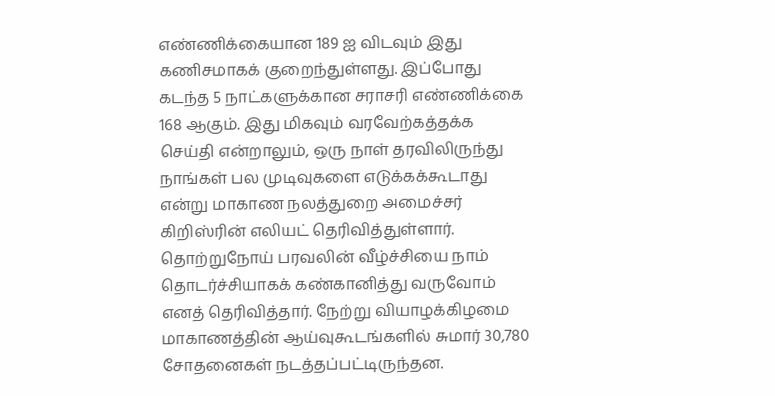எண்ணிக்கையான 189 ஐ விடவும் இது கணிசமாகக் குறைந்துள்ளது. இப்போது கடந்த 5 நாட்களுக்கான சராசரி எண்ணிக்கை 168 ஆகும். இது மிகவும் வரவேற்கத்தக்க செய்தி என்றாலும், ஒரு நாள் தரவிலிருந்து நாங்கள் பல முடிவுகளை எடுக்கக்கூடாது என்று மாகாண நலத்துறை அமைச்சர் கிறிஸ்ரின் எலியட் தெரிவித்துள்ளார். தொற்றுநோய் பரவலின் வீழ்ச்சியை நாம் தொடர்ச்சியாகக் கண்கானித்து வருவோம் எனத் தெரிவித்தார். நேற்று வியாழக்கிழமை மாகாணத்தின் ஆய்வுகூடங்களில் சுமார் 30,780 சோதனைகள் நடத்தப்பட்டிருந்தன.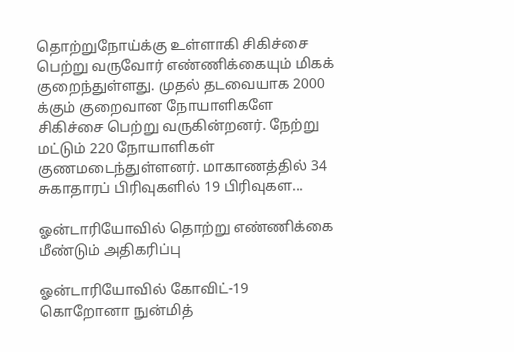தொற்றுநோய்க்கு உள்ளாகி சிகிச்சை பெற்று வருவோர் எண்ணிக்கையும் மிகக் குறைந்துள்ளது. முதல் தடவையாக 2000 க்கும் குறைவான நோயாளிகளே சிகிச்சை பெற்று வருகின்றனர். நேற்று மட்டும் 220 நோயாளிகள் குணமடைந்துள்ளனர். மாகாணத்தில் 34 சுகாதாரப் பிரிவுகளில் 19 பிரிவுகள...

ஓன்டாரியோவில் தொற்று எண்ணிக்கை மீண்டும் அதிகரிப்பு

ஓன்டாரியோவில் கோவிட்-19 கொறோனா நுன்மித்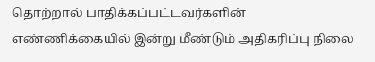தொற்றால் பாதிக்கப்பட்டவர்களின் எண்ணிக்கையில் இன்று மீண்டும் அதிகரிப்பு நிலை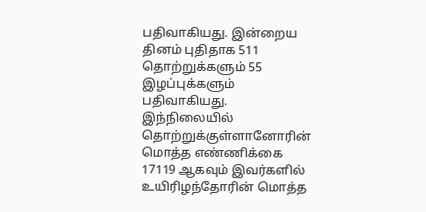பதிவாகியது. இன்றைய தினம் புதிதாக 511 தொற்றுக்களும் 55 இழப்புக்களும் பதிவாகியது. இந்நிலையில் தொற்றுக்குள்ளானோரின் மொத்த எண்ணிக்கை 17119 ஆகவும் இவர்களில் உயிரிழந்தோரின் மொத்த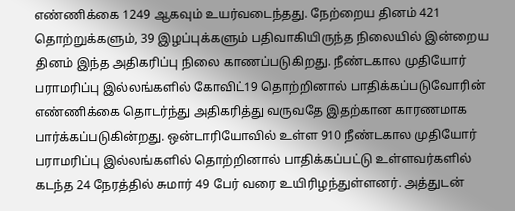எண்ணிக்கை 1249 ஆகவும் உயர்வடைந்தது. நேற்றைய தினம் 421 தொற்றுக்களும், 39 இழப்புக்களும் பதிவாகியிருந்த நிலையில் இன்றைய தினம் இந்த அதிகரிப்பு நிலை காணப்படுகிறது. நீண்டகால முதியோர் பராமரிப்பு இல்லங்களில் கோவிட்19 தொற்றினால் பாதிக்கப்படுவோரின் எண்ணிக்கை தொடர்ந்து அதிகரித்து வருவதே இதற்கான காரணமாக பார்க்கப்படுகின்றது. ஒன்டாரியோவில் உள்ள 910 நீண்டகால முதியோர் பராமரிப்பு இல்லங்களில் தொற்றினால் பாதிக்கப்பட்டு உள்ளவர்களில் கடந்த 24 நேரத்தில் சுமார் 49 பேர் வரை உயிரிழந்துள்ளனர். அத்துடன்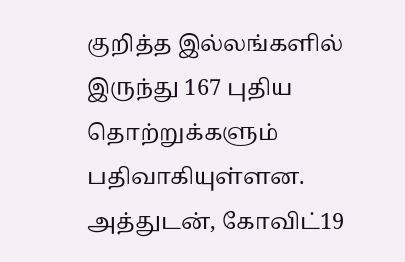குறித்த இல்லங்களில் இருந்து 167 புதிய தொற்றுக்களும் பதிவாகியுள்ளன. அத்துடன், கோவிட்19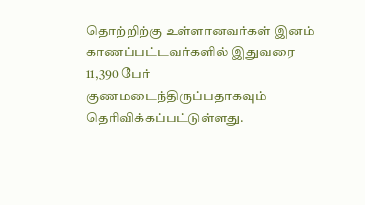தொற்றிற்கு உள்ளானவர்கள் இனம் காணப்பட்டவர்களில் இதுவரை 11,390 பேர் குணமடைந்திருப்பதாகவும் தெரிவிக்கப்பட்டுள்ளது.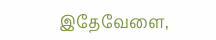இதேவேளை,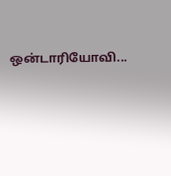ஒன்டாரியோவி...